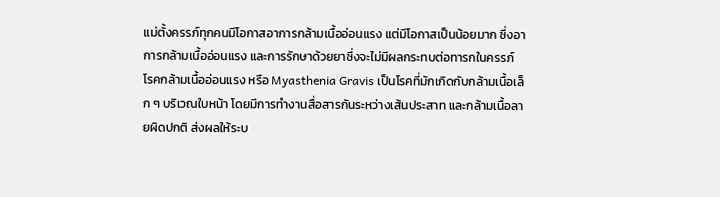แม่ตั้งครรภ์ทุกคนมีโอกาสอาการกล้ามเนื้ออ่อนแรง แต่มีโอกาสเป็นน้อยมาก ซึ่งอาการกล้ามเนื้ออ่อนแรง และการรักษาด้วยยาซึ่งจะไม่มีผลกระทบต่อทารกในครรภ์
โรคกล้ามเนื้ออ่อนแรง หรือ Myasthenia Gravis เป็นโรคที่มักเกิดกับกล้ามเนื้อเล็ก ๆ บริเวณใบหน้า โดยมีการทำงานสื่อสารกันระหว่างเส้นประสาท และกล้ามเนื้อลายผิดปกติ ส่งผลให้ระบ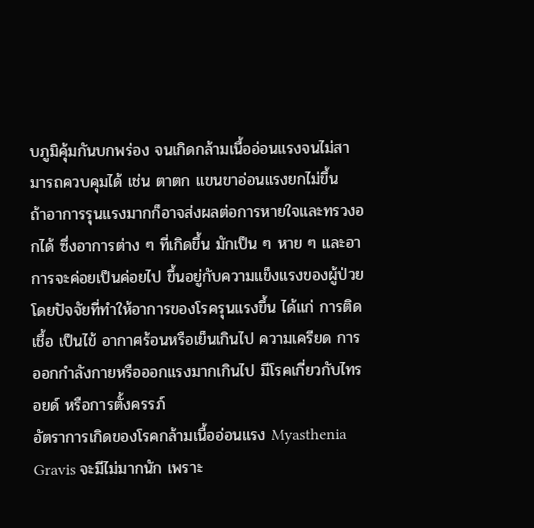บภูมิคุ้มกันบกพร่อง จนเกิดกล้ามเนื้ออ่อนแรงจนไม่สามารถควบคุมได้ เช่น ตาตก แขนขาอ่อนแรงยกไม่ขึ้น
ถ้าอาการรุนแรงมากก็อาจส่งผลต่อการหายใจและทรวงอกได้ ซึ่งอาการต่าง ๆ ที่เกิดขึ้น มักเป็น ๆ หาย ๆ และอาการจะค่อยเป็นค่อยไป ขึ้นอยู่กับความแข็งแรงของผู้ป่วย โดยปัจจัยที่ทำให้อาการของโรครุนแรงขึ้น ได้แก่ การติดเชื้อ เป็นไข้ อากาศร้อนหรือเย็นเกินไป ความเครียด การออกกำลังกายหรือออกแรงมากเกินไป มีโรคเกี่ยวกับไทรอยด์ หรือการตั้งครรภ์
อัตราการเกิดของโรคกล้ามเนื้ออ่อนแรง Myasthenia Gravis จะมีไม่มากนัก เพราะ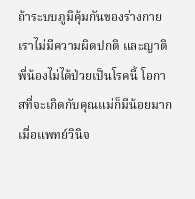ถ้าระบบภูมิคุ้มกันของร่างกายเราไม่มีความผิดปกติ และญาติพี่น้องไม่ได้ป่วยเป็นโรคนี้ โอกาสที่จะเกิดกับคุณแม่ก็มีน้อยมาก
เมื่อแพทย์วินิจ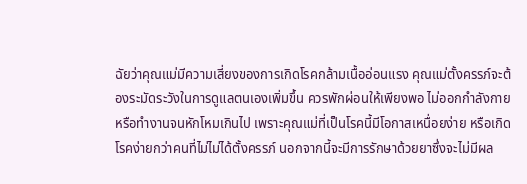ฉัยว่าคุณแม่มีความเสี่ยงของการเกิดโรคกล้ามเนื้ออ่อนแรง คุณแม่ตั้งครรภ์จะต้องระมัดระวังในการดูแลตนเองเพิ่มขึ้น ควรพักผ่อนให้เพียงพอ ไม่ออกกำลังกายหรือทำงานจนหักโหมเกินไป เพราะคุณแม่ที่เป็นโรคนี้มีโอกาสเหนื่อยง่าย หรือเกิดโรคง่ายกว่าคนที่ไม่ไม่ได้ตั้งครรภ์ นอกจากนี้จะมีการรักษาด้วยยาซึ่งจะไม่มีผล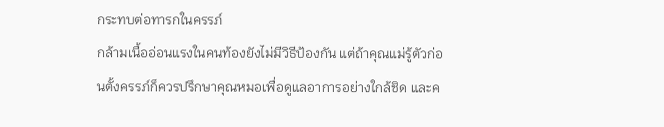กระทบต่อทารกในครรภ์
กล้ามเนื้ออ่อนแรงในคนท้องยังไม่มีวิธีป้องกัน แต่ถ้าคุณแม่รู้ตัวก่อนตั้งครรภ์ก็ควรปรึกษาคุณหมอเพื่อดูแลอาการอย่างใกล้ชิด และค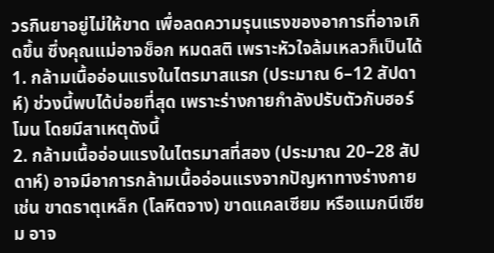วรกินยาอยู่ไม่ให้ขาด เพื่อลดความรุนแรงของอาการที่อาจเกิดขึ้น ซึ่งคุณแม่อาจช็อก หมดสติ เพราะหัวใจล้มเหลวก็เป็นได้
1. กล้ามเนื้ออ่อนแรงในไตรมาสแรก (ประมาณ 6–12 สัปดาห์) ช่วงนี้พบได้บ่อยที่สุด เพราะร่างกายกำลังปรับตัวกับฮอร์โมน โดยมีสาเหตุดังนี้
2. กล้ามเนื้ออ่อนแรงในไตรมาสที่สอง (ประมาณ 20–28 สัปดาห์) อาจมีอาการกล้ามเนื้ออ่อนแรงจากปัญหาทางร่างกาย เช่น ขาดธาตุเหล็ก (โลหิตจาง) ขาดแคลเซียม หรือแมกนีเซียม อาจ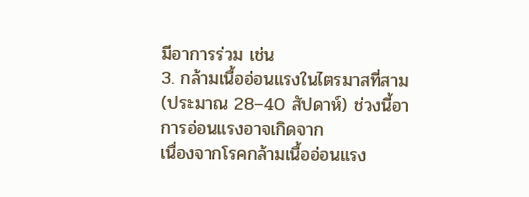มีอาการร่วม เช่น
3. กล้ามเนื้ออ่อนแรงในไตรมาสที่สาม (ประมาณ 28–40 สัปดาห์) ช่วงนี้อาการอ่อนแรงอาจเกิดจาก
เนื่องจากโรคกล้ามเนื้ออ่อนแรง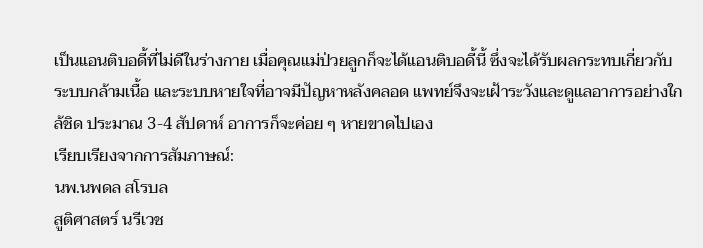เป็นแอนติบอดี้ที่ไม่ดีในร่างกาย เมื่อคุณแม่ป่วยลูกก็จะได้แอนติบอดี้นี้ ซึ่งจะได้รับผลกระทบเกี่ยวกับระบบกล้ามเนื้อ และระบบหายใจที่อาจมีปัญหาหลังคลอด แพทย์จึงจะเฝ้าระวังและดูแลอาการอย่างใกล้ชิด ประมาณ 3-4 สัปดาห์ อาการก็จะค่อย ๆ หายขาดไปเอง
เรียบเรียงจากการสัมภาษณ์:
นพ.นพดล สโรบล
สูติศาสตร์ นรีเวช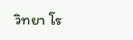วิทยา โร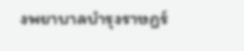งพยาบาลบำรุงราษฎร์